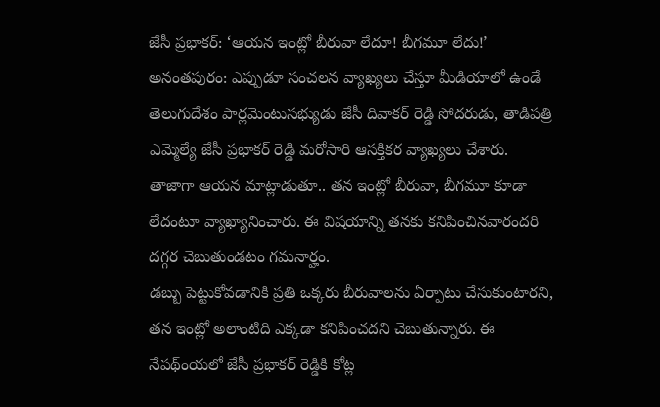జేసీ ప్రభాకర్: ‘ఆయన ఇంట్లో బీరువా లేదూ! బీగమూ లేదు!’
అనంతపురం: ఎప్పుడూ సంచలన వ్యాఖ్యలు చేస్తూ మీడియాలో ఉండే తెలుగుదేశం పార్లమెంటుసభ్యుడు జేసీ దివాకర్ రెడ్డి సోదరుడు, తాడిపత్రి ఎమ్మెల్యే జేసీ ప్రభాకర్ రెడ్డి మరోసారి ఆసక్తికర వ్యాఖ్యలు చేశారు. తాజాగా ఆయన మాట్లాడుతూ.. తన ఇంట్లో బీరువా, బీగమూ కూడా లేదంటూ వ్యాఖ్యానించారు. ఈ విషయాన్ని తనకు కనిపించినవారందరి దగ్గర చెబుతుండటం గమనార్హం.
డబ్బు పెట్టుకోవడానికి ప్రతి ఒక్కరు బీరువాలను ఏర్పాటు చేసుకుంటారని, తన ఇంట్లో అలాంటిది ఎక్కడా కనిపించదని చెబుతున్నారు. ఈ నేపథ్ంయలో జేసీ ప్రభాకర్ రెడ్డికి కోట్ల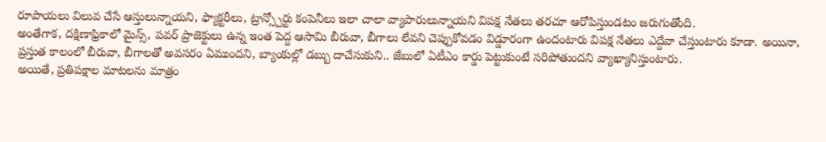రూపాయలు విలువ చేసే ఆస్తులున్నాయని, ఫ్యాక్టరీలు, ట్రాన్స్పోర్టు కంపెనీలు ఇలా చాలా వ్యాపారులున్నాయని విపక్ష నేతలు తరచూ ఆరోపిస్తుండటం జరుగుతోంది.
అంతేగాక, దక్షిణాఫ్రికాలో మైన్స్, పవర్ ప్రాజెక్టులు ఉన్న ఇంత పెద్ద ఆసామి బీరువా, బీగాలు లేవని చెప్పుకోవడం విడ్డూరంగా ఉందంటారు విపక్ష నేతలు ఎద్దేవా చేస్తుంటారు కూడా. అయినా, ప్రస్తుత కాలంలో బీరువా, బీగాలతో అవసరం ఏముందని, బ్యాంకుల్లో డబ్బు దాచేసుకుని.. జేబులో ఏటీఎం కార్డు పెట్టుకుంటే సరిపోతుందని వ్యాఖ్యానిస్తుంటారు.
అయితే, ప్రతిపక్షాల మాటలను మాత్రం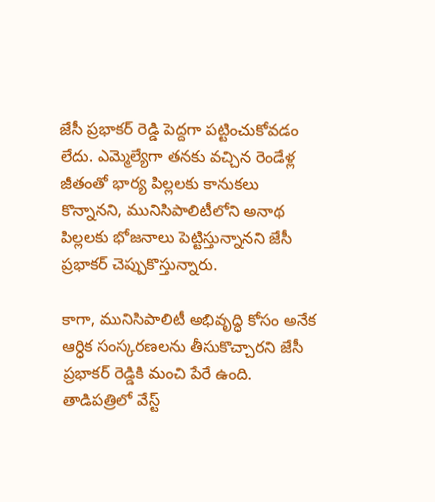జేసీ ప్రభాకర్ రెడ్డి పెద్దగా పట్టించుకోవడం లేదు. ఎమ్మెల్యేగా తనకు వచ్చిన రెండేళ్ల జీతంతో భార్య పిల్లలకు కానుకలు కొన్నానని, మునిసిపాలిటీలోని అనాథ పిల్లలకు భోజనాలు పెట్టిస్తున్నానని జేసీ ప్రభాకర్ చెప్పుకొస్తున్నారు.

కాగా, మునిసిపాలిటీ అభివృద్ధి కోసం అనేక ఆర్ధిక సంస్కరణలను తీసుకొచ్చారని జేసీ ప్రభాకర్ రెడ్డికి మంచి పేరే ఉంది. తాడిపత్రిలో వేస్ట్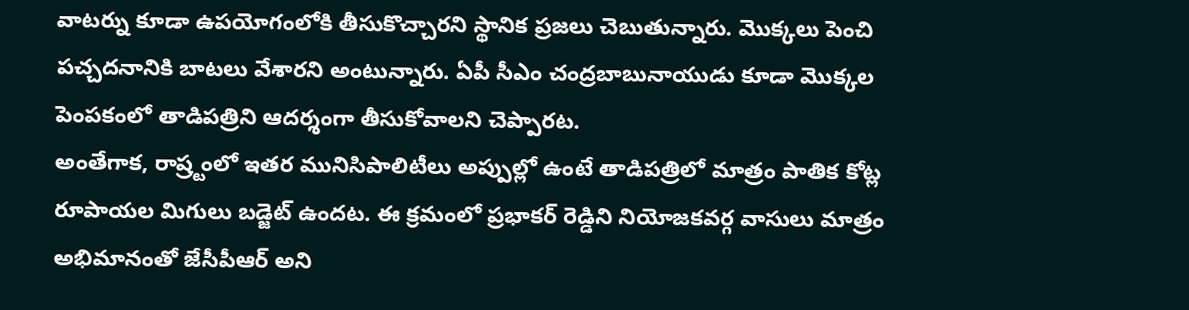వాటర్ను కూడా ఉపయోగంలోకి తీసుకొచ్చారని స్థానిక ప్రజలు చెబుతున్నారు. మొక్కలు పెంచి పచ్చదనానికి బాటలు వేశారని అంటున్నారు. ఏపీ సీఎం చంద్రబాబునాయుడు కూడా మొక్కల పెంపకంలో తాడిపత్రిని ఆదర్శంగా తీసుకోవాలని చెప్పారట.
అంతేగాక, రాష్ర్టంలో ఇతర మునిసిపాలిటీలు అప్పుల్లో ఉంటే తాడిపత్రిలో మాత్రం పాతిక కోట్ల రూపాయల మిగులు బడ్జెట్ ఉందట. ఈ క్రమంలో ప్రభాకర్ రెడ్డిని నియోజకవర్గ వాసులు మాత్రం అభిమానంతో జేసీపీఆర్ అని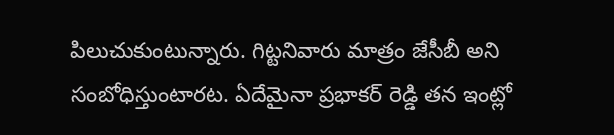పిలుచుకుంటున్నారు. గిట్టనివారు మాత్రం జేసీబీ అని సంబోధిస్తుంటారట. ఏదేమైనా ప్రభాకర్ రెడ్డి తన ఇంట్లో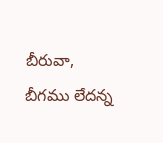బీరువా, బీగము లేదన్న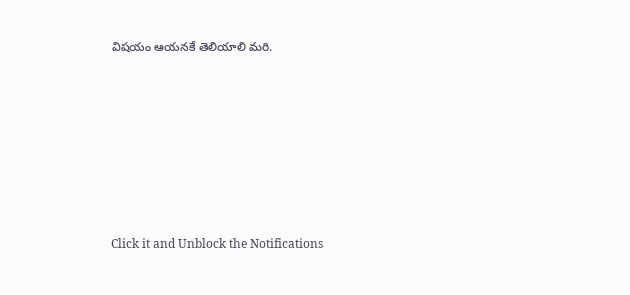విషయం ఆయనకే తెలియాలి మరి.












Click it and Unblock the Notifications